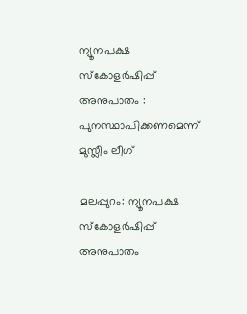ന്യൂനപക്ഷ സ്‌കോളര്‍ഷിപ്പ് അനുപാതം : പുനസ്ഥാപിക്കണമെന്ന് മുസ്ലീം ലീഗ്

മലപ്പുറം: ന്യൂനപക്ഷ സ്‌കോളര്‍ഷിപ്പ് അനുപാതം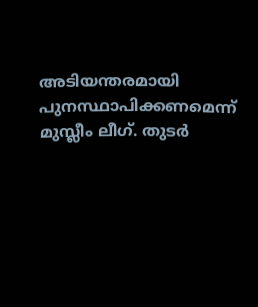അടിയന്തരമായി പുനസ്ഥാപിക്കണമെന്ന് മുസ്ലീം ലീഗ്. തുടര്‍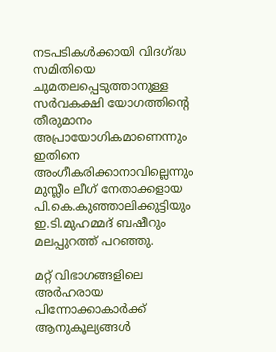നടപടികള്‍ക്കായി വിദഗ്ദ്ധ സമിതിയെ ചുമതലപ്പെടുത്താനുള്ള സര്‍വകക്ഷി യോഗത്തിന്റെ തീരുമാനം അപ്രായോഗികമാണെന്നും ഇതിനെ അംഗീകരിക്കാനാവില്ലെന്നും മുസ്ലീം ലീഗ് നേതാക്കളായ പി.കെ.കുഞ്ഞാലിക്കുട്ടിയും ഇ.ടി.മുഹമ്മദ് ബഷീറും മലപ്പുറത്ത് പറഞ്ഞു.

മറ്റ് വിഭാഗങ്ങളിലെ അര്‍ഹരായ പിന്നോക്കാകാര്‍ക്ക് ആനുകൂല്യങ്ങള്‍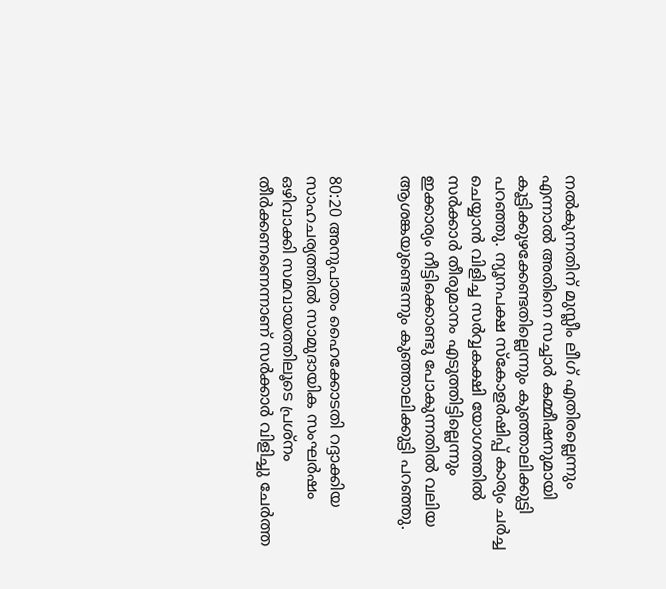നല്‍കുന്നതിന് മുസ്ലീം ലീഗ് എതിരല്ലെന്നും എന്നാല്‍ അതിനെ സച്ചാര്‍ കമ്മീഷനുമായി കൂട്ടിക്കുഴക്കേണ്ടതില്ലെന്നും കുഞ്ഞാലിക്കുട്ടി പറഞ്ഞു. ന്യൂനപക്ഷ സ്‌കോളര്‍ഷിപ്പ് കാര്യം ചര്‍ച്ച ചെയ്യാന്‍ വിളിച്ച സര്‍വ്വകക്ഷി യോഗത്തില്‍ സര്‍ക്കാര്‍ തീരുമാനം എടുത്തിട്ടില്ലെന്നും ഇക്കാര്യം നീട്ടിക്കൊണ്ടു പോകുന്നതില്‍ വലിയ ആശങ്കയുണ്ടെന്നും കുഞ്ഞാലിക്കുട്ടി പറഞ്ഞു.


80:20 അനുപാതം ഹൈക്കോടതി റദ്ദാക്കിയ സാഹചര്യത്തില്‍ സാമുദായിക സംഘര്‍ഷം ഒഴിവാക്കി സമവായത്തിലൂടെ പ്രശ്‌നം തീര്‍ക്കണണെന്നാണ് സര്‍ക്കാര്‍ വിളിച്ചു ചേര്‍ത്ത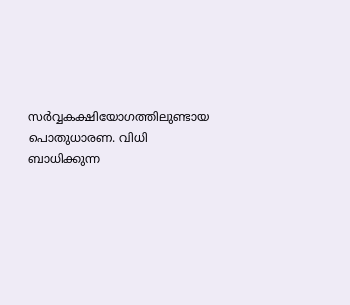സര്‍വ്വകക്ഷിയോഗത്തിലുണ്ടായ പൊതുധാരണ. വിധി ബാധിക്കുന്ന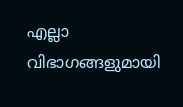എല്ലാ വിഭാഗങ്ങളുമായി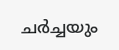ചര്‍ച്ചയും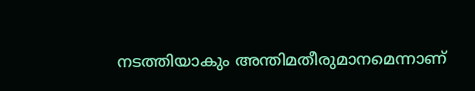നടത്തിയാകും അന്തിമതീരുമാനമെന്നാണ്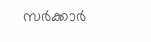സര്‍ക്കാര്‍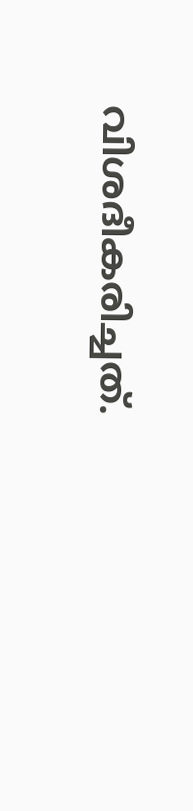വിശദീകരിച്ചത്.